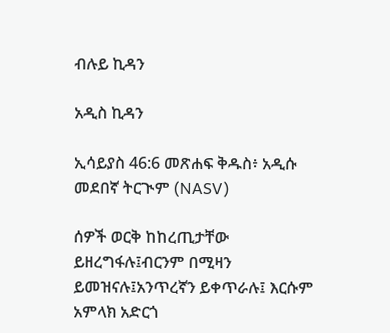ብሉይ ኪዳን

አዲስ ኪዳን

ኢሳይያስ 46:6 መጽሐፍ ቅዱስ፥ አዲሱ መደበኛ ትርጒም (NASV)

ሰዎች ወርቅ ከከረጢታቸው ይዘረግፋሉ፤ብርንም በሚዛን ይመዝናሉ፤አንጥረኛን ይቀጥራሉ፤ እርሱም አምላክ አድርጎ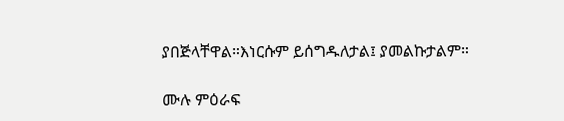ያበጅላቸዋል።እነርሱም ይሰግዱለታል፤ ያመልኩታልም።

ሙሉ ምዕራፍ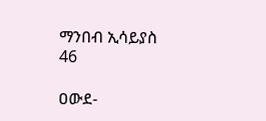ማንበብ ኢሳይያስ 46

ዐውደ-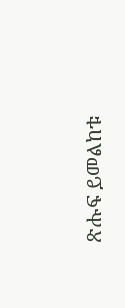ጽሑፍ ይመልከቱ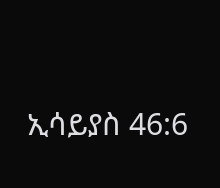ኢሳይያስ 46:6